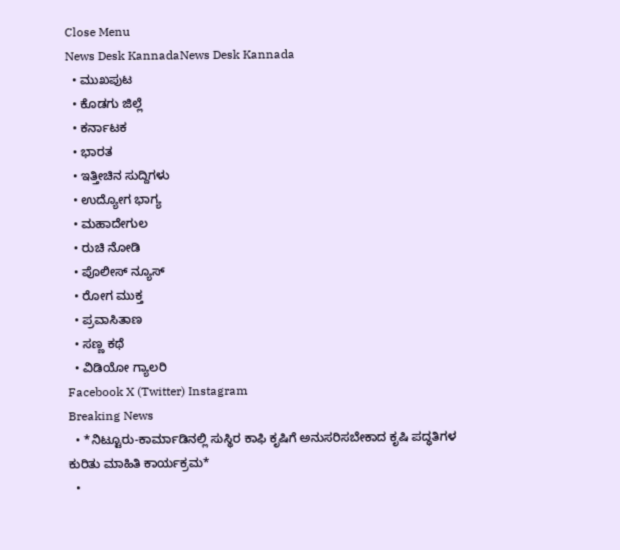Close Menu
News Desk KannadaNews Desk Kannada
  • ಮುಖಪುಟ
  • ಕೊಡಗು ಜಿಲ್ಲೆ
  • ಕರ್ನಾಟಕ
  • ಭಾರತ
  • ಇತ್ತೀಚಿನ ಸುದ್ದಿಗಳು
  • ಉದ್ಯೋಗ ಭಾಗ್ಯ
  • ಮಹಾದೇಗುಲ
  • ರುಚಿ ನೋಡಿ
  • ಪೊಲೀಸ್ ನ್ಯೂಸ್
  • ರೋಗ ಮುಕ್ತ
  • ಪ್ರವಾಸಿತಾಣ
  • ಸಣ್ಣ ಕಥೆ
  • ವಿಡಿಯೋ ಗ್ಯಾಲರಿ
Facebook X (Twitter) Instagram
Breaking News
  • *ನಿಟ್ಟೂರು-ಕಾರ್ಮಾಡಿನಲ್ಲಿ ಸುಸ್ಥಿರ ಕಾಫಿ ಕೃಷಿಗೆ ಅನುಸರಿಸಬೇಕಾದ ಕೃಷಿ ಪದ್ಧತಿಗಳ ಕುರಿತು ಮಾಹಿತಿ ಕಾರ್ಯಕ್ರಮ*
  •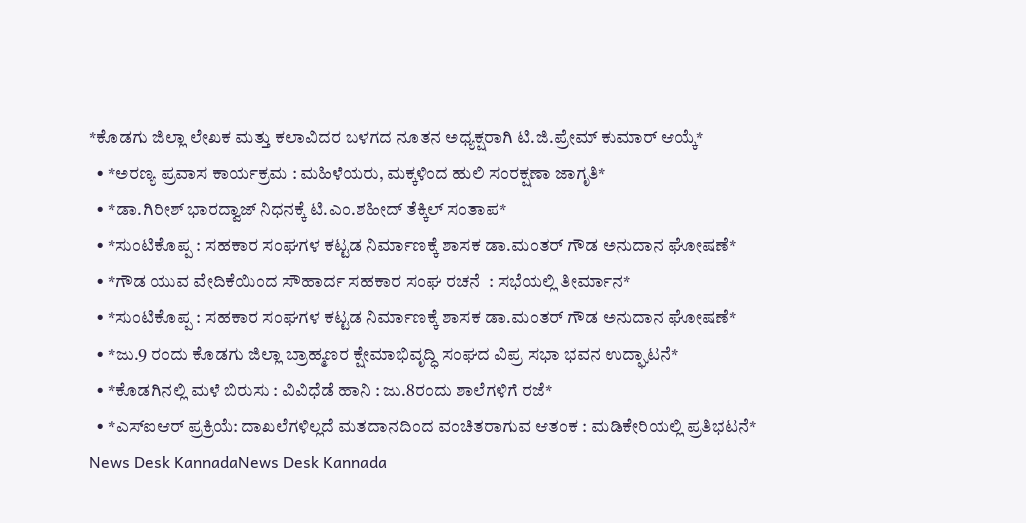*ಕೊಡಗು ಜಿಲ್ಲಾ ಲೇಖಕ ಮತ್ತು ಕಲಾವಿದರ ಬಳಗದ ನೂತನ ಅಧ್ಯಕ್ಷರಾಗಿ ಟಿ.ಜಿ.ಪ್ರೇಮ್ ಕುಮಾರ್ ಆಯ್ಕೆ*
  • *ಅರಣ್ಯ ಪ್ರವಾಸ ಕಾರ್ಯಕ್ರಮ : ಮಹಿಳೆಯರು, ಮಕ್ಕಳಿಂದ ಹುಲಿ ಸಂರಕ್ಷಣಾ ಜಾಗೃತಿ*
  • *ಡಾ.ಗಿರೀಶ್ ಭಾರದ್ವಾಜ್ ನಿಧನಕ್ಕೆ ಟಿ.ಎಂ.ಶಹೀದ್ ತೆಕ್ಕಿಲ್ ಸಂತಾಪ*
  • *ಸುಂಟಿಕೊಪ್ಪ : ಸಹಕಾರ ಸಂಘಗಳ ಕಟ್ಟಡ ನಿರ್ಮಾಣಕ್ಕೆ ಶಾಸಕ ಡಾ.ಮಂತರ್ ಗೌಡ ಅನುದಾನ ಘೋಷಣೆ*
  • *ಗೌಡ ಯುವ ವೇದಿಕೆಯಿಂದ ಸೌಹಾರ್ದ ಸಹಕಾರ ಸಂಘ ರಚನೆ  : ಸಭೆಯಲ್ಲಿ ತೀರ್ಮಾನ*
  • *ಸುಂಟಿಕೊಪ್ಪ : ಸಹಕಾರ ಸಂಘಗಳ ಕಟ್ಟಡ ನಿರ್ಮಾಣಕ್ಕೆ ಶಾಸಕ ಡಾ.ಮಂತರ್ ಗೌಡ ಅನುದಾನ ಘೋಷಣೆ*
  • *ಜು.9 ರಂದು ಕೊಡಗು ಜಿಲ್ಲಾ ಬ್ರಾಹ್ಮಣರ ಕ್ಷೇಮಾಭಿವೃದ್ಧಿ ಸಂಘದ ವಿಪ್ರ ಸಭಾ ಭವನ ಉದ್ಘಾಟನೆ*
  • *ಕೊಡಗಿನಲ್ಲಿ ಮಳೆ ಬಿರುಸು : ವಿವಿಧೆಡೆ ಹಾನಿ : ಜು.8ರಂದು ಶಾಲೆಗಳಿಗೆ ರಜೆ*
  • *ಎಸ್‌ಐಆರ್ ಪ್ರಕ್ರಿಯೆ: ದಾಖಲೆಗಳಿಲ್ಲದೆ ಮತದಾನದಿಂದ ವಂಚಿತರಾಗುವ ಆತಂಕ : ಮಡಿಕೇರಿಯಲ್ಲಿ ಪ್ರತಿಭಟನೆ*
News Desk KannadaNews Desk Kannada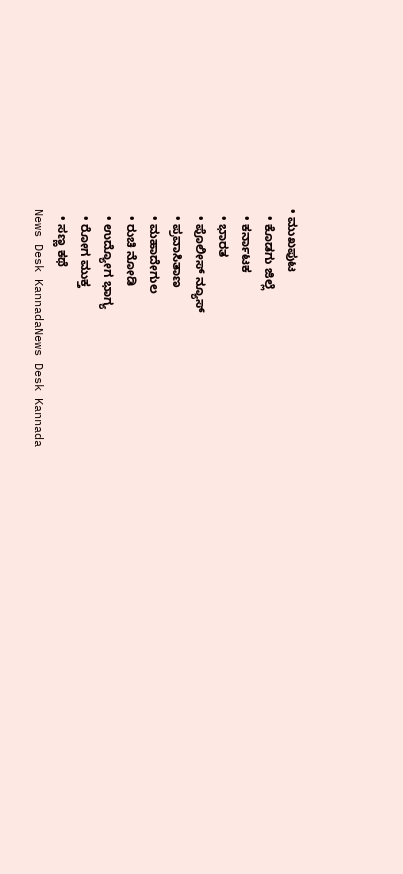• ಮುಖಪುಟ
  • ಕೊಡಗು ಜಿಲ್ಲೆ
  • ಕರ್ನಾಟಕ
  • ಭಾರತ
  • ಪೊಲೀಸ್ ನ್ಯೂಸ್
  • ಪ್ರವಾಸಿತಾಣ
  • ಮಹಾದೇಗುಲ
  • ರುಚಿ ನೋಡಿ
  • ಉದ್ಯೋಗ ಭಾಗ್ಯ
  • ರೋಗ ಮುಕ್ತ
  • ಸಣ್ಣ ಕಥೆ
News Desk KannadaNews Desk Kannada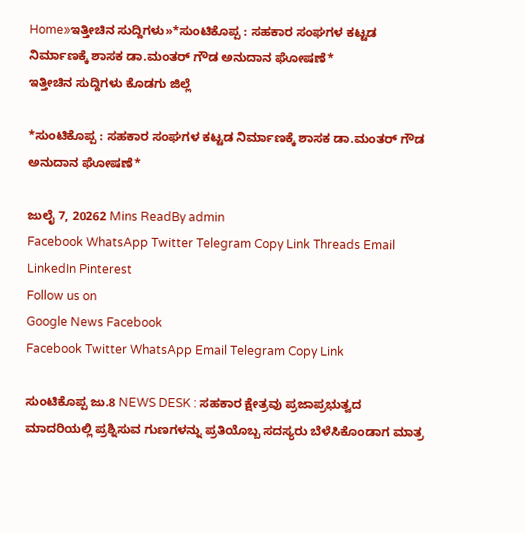Home»ಇತ್ತೀಚಿನ ಸುದ್ದಿಗಳು»*ಸುಂಟಿಕೊಪ್ಪ : ಸಹಕಾರ ಸಂಘಗಳ ಕಟ್ಟಡ ನಿರ್ಮಾಣಕ್ಕೆ ಶಾಸಕ ಡಾ.ಮಂತರ್ ಗೌಡ ಅನುದಾನ ಘೋಷಣೆ*
ಇತ್ತೀಚಿನ ಸುದ್ದಿಗಳು ಕೊಡಗು ಜಿಲ್ಲೆ

*ಸುಂಟಿಕೊಪ್ಪ : ಸಹಕಾರ ಸಂಘಗಳ ಕಟ್ಟಡ ನಿರ್ಮಾಣಕ್ಕೆ ಶಾಸಕ ಡಾ.ಮಂತರ್ ಗೌಡ ಅನುದಾನ ಘೋಷಣೆ*

ಜುಲೈ 7, 20262 Mins ReadBy admin
Facebook WhatsApp Twitter Telegram Copy Link Threads Email LinkedIn Pinterest
Follow us on
Google News Facebook
Facebook Twitter WhatsApp Email Telegram Copy Link

ಸುಂಟಿಕೊಪ್ಪ ಜು.8 NEWS DESK : ಸಹಕಾರ ಕ್ಷೇತ್ರವು ಪ್ರಜಾಪ್ರಭುತ್ವದ ಮಾದರಿಯಲ್ಲಿ ಪ್ರಶ್ನಿಸುವ ಗುಣಗಳನ್ನು ಪ್ರತಿಯೊಬ್ಬ ಸದಸ್ಯರು ಬೆಳೆಸಿಕೊಂಡಾಗ ಮಾತ್ರ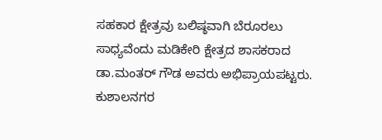ಸಹಕಾರ ಕ್ಷೇತ್ರವು ಬಲಿಷ್ಠವಾಗಿ ಬೆರೂರಲು ಸಾಧ್ಯವೆಂದು ಮಡಿಕೇರಿ ಕ್ಷೇತ್ರದ ಶಾಸಕರಾದ ಡಾ.ಮಂತರ್ ಗೌಡ ಅವರು ಅಭಿಪ್ರಾಯಪಟ್ಟರು. ಕುಶಾಲನಗರ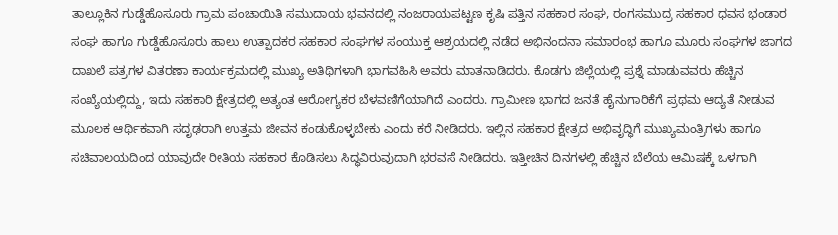ತಾಲ್ಲೂಕಿನ ಗುಡ್ಡೆಹೊಸೂರು ಗ್ರಾಮ ಪಂಚಾಯಿತಿ ಸಮುದಾಯ ಭವನದಲ್ಲಿ ನಂಜರಾಯಪಟ್ಟಣ ಕೃಷಿ ಪತ್ತಿನ ಸಹಕಾರ ಸಂಘ, ರಂಗಸಮುದ್ರ ಸಹಕಾರ ಧವಸ ಭಂಡಾರ ಸಂಘ ಹಾಗೂ ಗುಡ್ಡೆಹೊಸೂರು ಹಾಲು ಉತ್ಪಾದಕರ ಸಹಕಾರ ಸಂಘಗಳ ಸಂಯುಕ್ತ ಆಶ್ರಯದಲ್ಲಿ ನಡೆದ ಅಭಿನಂದನಾ ಸಮಾರಂಭ ಹಾಗೂ ಮೂರು ಸಂಘಗಳ ಜಾಗದ ದಾಖಲೆ ಪತ್ರಗಳ ವಿತರಣಾ ಕಾರ್ಯಕ್ರಮದಲ್ಲಿ ಮುಖ್ಯ ಅತಿಥಿಗಳಾಗಿ ಭಾಗವಹಿಸಿ ಅವರು ಮಾತನಾಡಿದರು. ಕೊಡಗು ಜಿಲ್ಲೆಯಲ್ಲಿ ಪ್ರಶ್ನೆ ಮಾಡುವವರು ಹೆಚ್ಚಿನ ಸಂಖ್ಯೆಯಲ್ಲಿದ್ದು, ಇದು ಸಹಕಾರಿ ಕ್ಷೇತ್ರದಲ್ಲಿ ಅತ್ಯಂತ ಆರೋಗ್ಯಕರ ಬೆಳವಣಿಗೆಯಾಗಿದೆ ಎಂದರು. ಗ್ರಾಮೀಣ ಭಾಗದ ಜನತೆ ಹೈನುಗಾರಿಕೆಗೆ ಪ್ರಥಮ ಆದ್ಯತೆ ನೀಡುವ ಮೂಲಕ ಆರ್ಥಿಕವಾಗಿ ಸದೃಢರಾಗಿ ಉತ್ತಮ ಜೀವನ ಕಂಡುಕೊಳ್ಳಬೇಕು ಎಂದು ಕರೆ ನೀಡಿದರು. ಇಲ್ಲಿನ ಸಹಕಾರ ಕ್ಷೇತ್ರದ ಅಭಿವೃದ್ಧಿಗೆ ಮುಖ್ಯಮಂತ್ರಿಗಳು ಹಾಗೂ ಸಚಿವಾಲಯದಿಂದ ಯಾವುದೇ ರೀತಿಯ ಸಹಕಾರ ಕೊಡಿಸಲು ಸಿದ್ಧವಿರುವುದಾಗಿ ಭರವಸೆ ನೀಡಿದರು. ಇತ್ತೀಚಿನ ದಿನಗಳಲ್ಲಿ ಹೆಚ್ಚಿನ ಬೆಲೆಯ ಆಮಿಷಕ್ಕೆ ಒಳಗಾಗಿ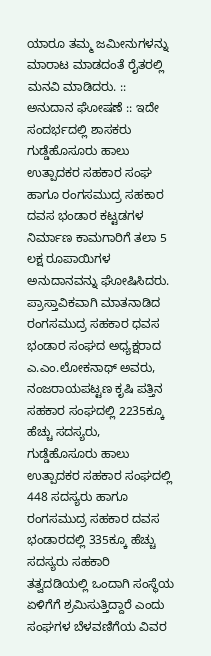ಯಾರೂ ತಮ್ಮ ಜಮೀನುಗಳನ್ನು ಮಾರಾಟ ಮಾಡದಂತೆ ರೈತರಲ್ಲಿ ಮನವಿ ಮಾಡಿದರು. :: ಅನುದಾನ ಘೋಷಣೆ :: ಇದೇ ಸಂದರ್ಭದಲ್ಲಿ ಶಾಸಕರು ಗುಡ್ಡೆಹೊಸೂರು ಹಾಲು ಉತ್ಪಾದಕರ ಸಹಕಾರ ಸಂಘ ಹಾಗೂ ರಂಗಸಮುದ್ರ ಸಹಕಾರ ದವಸ ಭಂಡಾರ ಕಟ್ಟಡಗಳ ನಿರ್ಮಾಣ ಕಾಮಗಾರಿಗೆ ತಲಾ 5 ಲಕ್ಷ ರೂಪಾಯಿಗಳ ಅನುದಾನವನ್ನು ಘೋಷಿಸಿದರು. ಪ್ರಾಸ್ತಾವಿಕವಾಗಿ ಮಾತನಾಡಿದ ರಂಗಸಮುದ್ರ ಸಹಕಾರ ಧವಸ ಭಂಡಾರ ಸಂಘದ ಅಧ್ಯಕ್ಷರಾದ ಎ.ಎಂ.ಲೋಕನಾಥ್ ಅವರು, ನಂಜರಾಯಪಟ್ಟಣ ಕೃಷಿ ಪತ್ತಿನ ಸಹಕಾರ ಸಂಘದಲ್ಲಿ 2235ಕ್ಕೂ ಹೆಚ್ಚು ಸದಸ್ಯರು, ಗುಡ್ಡೆಹೊಸೂರು ಹಾಲು ಉತ್ಪಾದಕರ ಸಹಕಾರ ಸಂಘದಲ್ಲಿ 448 ಸದಸ್ಯರು ಹಾಗೂ ರಂಗಸಮುದ್ರ ಸಹಕಾರ ದವಸ ಭಂಡಾರದಲ್ಲಿ 335ಕ್ಕೂ ಹೆಚ್ಚು ಸದಸ್ಯರು ಸಹಕಾರಿ ತತ್ವದಡಿಯಲ್ಲಿ ಒಂದಾಗಿ ಸಂಸ್ಥೆಯ ಏಳಿಗೆಗೆ ಶ್ರಮಿಸುತ್ತಿದ್ದಾರೆ ಎಂದು ಸಂಘಗಳ ಬೆಳವಣಿಗೆಯ ವಿವರ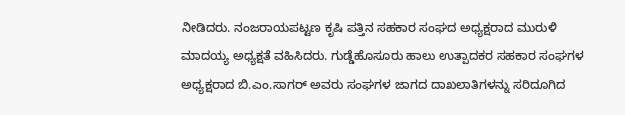ನೀಡಿದರು. ನಂಜರಾಯಪಟ್ಟಣ ಕೃಷಿ ಪತ್ತಿನ ಸಹಕಾರ ಸಂಘದ ಅಧ್ಯಕ್ಷರಾದ ಮುರುಳಿ ಮಾದಯ್ಯ ಅಧ್ಯಕ್ಷತೆ ವಹಿಸಿದರು. ಗುಡ್ಡೆಹೊಸೂರು ಹಾಲು ಉತ್ಪಾದಕರ ಸಹಕಾರ ಸಂಘಗಳ ಅಧ್ಯಕ್ಷರಾದ ಬಿ.ಎಂ.ಸಾಗರ್ ಅವರು ಸಂಘಗಳ ಜಾಗದ ದಾಖಲಾತಿಗಳನ್ನು ಸರಿದೂಗಿದ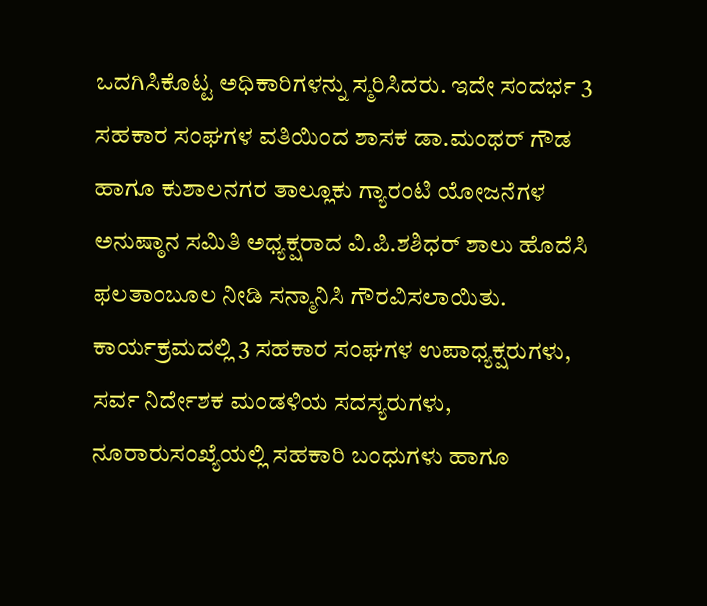ಒದಗಿಸಿಕೊಟ್ಟ ಅಧಿಕಾರಿಗಳನ್ನು ಸ್ಮರಿಸಿದರು. ಇದೇ ಸಂದರ್ಭ 3 ಸಹಕಾರ ಸಂಘಗಳ ವತಿಯಿಂದ ಶಾಸಕ ಡಾ.ಮಂಥರ್ ಗೌಡ ಹಾಗೂ ಕುಶಾಲನಗರ ತಾಲ್ಲೂಕು ಗ್ಯಾರಂಟಿ ಯೋಜನೆಗಳ ಅನುಷ್ಠಾನ ಸಮಿತಿ ಅಧ್ಯಕ್ಷರಾದ ವಿ.ಪಿ.ಶಶಿಧರ್ ಶಾಲು ಹೊದೆಸಿ ಫಲತಾಂಬೂಲ ನೀಡಿ ಸನ್ಮಾನಿಸಿ ಗೌರವಿಸಲಾಯಿತು. ಕಾರ್ಯಕ್ರಮದಲ್ಲಿ 3 ಸಹಕಾರ ಸಂಘಗಳ ಉಪಾಧ್ಯಕ್ಷರುಗಳು, ಸರ್ವ ನಿರ್ದೇಶಕ ಮಂಡಳಿಯ ಸದಸ್ಯರುಗಳು, ನೂರಾರುಸಂಖ್ಯೆಯಲ್ಲಿ ಸಹಕಾರಿ ಬಂಧುಗಳು ಹಾಗೂ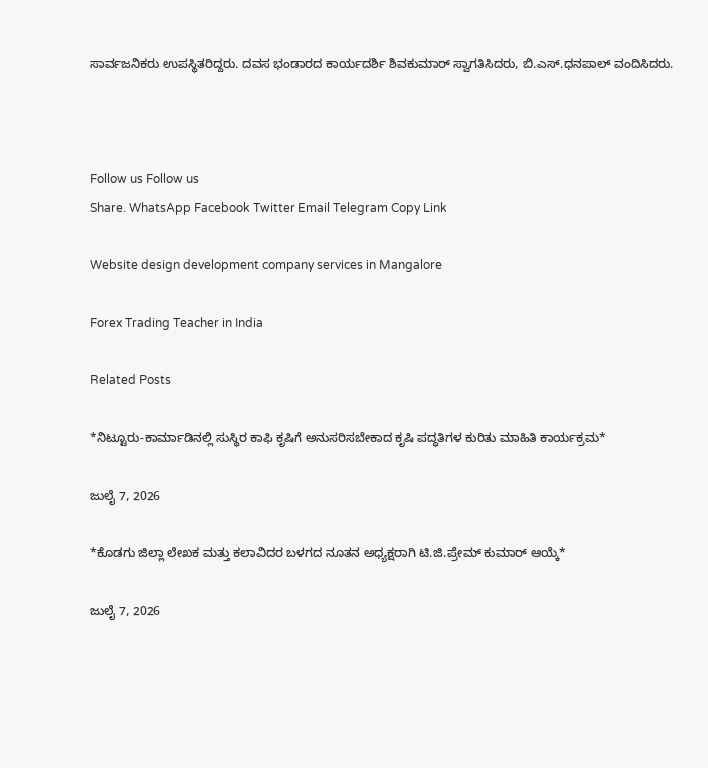ಸಾರ್ವಜನಿಕರು ಉಪಸ್ಥಿತರಿದ್ದರು. ದವಸ ಭಂಡಾರದ ಕಾರ್ಯದರ್ಶಿ ಶಿವಕುಮಾರ್ ಸ್ವಾಗತಿಸಿದರು, ಬಿ.ಎಸ್.ಧನಪಾಲ್ ವಂದಿಸಿದರು.



Follow us Follow us
Share. WhatsApp Facebook Twitter Email Telegram Copy Link

Website design development company services in Mangalore

Forex Trading Teacher in India

Related Posts

*ನಿಟ್ಟೂರು-ಕಾರ್ಮಾಡಿನಲ್ಲಿ ಸುಸ್ಥಿರ ಕಾಫಿ ಕೃಷಿಗೆ ಅನುಸರಿಸಬೇಕಾದ ಕೃಷಿ ಪದ್ಧತಿಗಳ ಕುರಿತು ಮಾಹಿತಿ ಕಾರ್ಯಕ್ರಮ*

ಜುಲೈ 7, 2026

*ಕೊಡಗು ಜಿಲ್ಲಾ ಲೇಖಕ ಮತ್ತು ಕಲಾವಿದರ ಬಳಗದ ನೂತನ ಅಧ್ಯಕ್ಷರಾಗಿ ಟಿ.ಜಿ.ಪ್ರೇಮ್ ಕುಮಾರ್ ಆಯ್ಕೆ*

ಜುಲೈ 7, 2026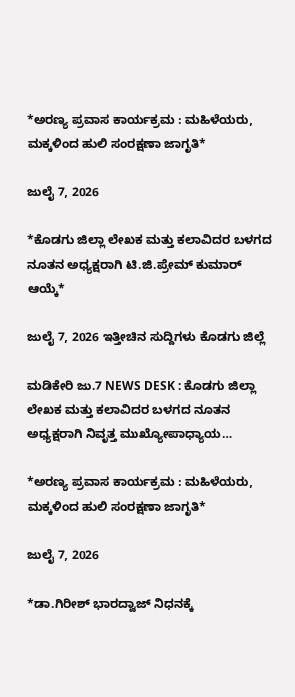*ಅರಣ್ಯ ಪ್ರವಾಸ ಕಾರ್ಯಕ್ರಮ : ಮಹಿಳೆಯರು, ಮಕ್ಕಳಿಂದ ಹುಲಿ ಸಂರಕ್ಷಣಾ ಜಾಗೃತಿ*

ಜುಲೈ 7, 2026

*ಕೊಡಗು ಜಿಲ್ಲಾ ಲೇಖಕ ಮತ್ತು ಕಲಾವಿದರ ಬಳಗದ ನೂತನ ಅಧ್ಯಕ್ಷರಾಗಿ ಟಿ.ಜಿ.ಪ್ರೇಮ್ ಕುಮಾರ್ ಆಯ್ಕೆ*

ಜುಲೈ 7, 2026 ಇತ್ತೀಚಿನ ಸುದ್ದಿಗಳು ಕೊಡಗು ಜಿಲ್ಲೆ

ಮಡಿಕೇರಿ ಜು.7 NEWS DESK : ಕೊಡಗು ಜಿಲ್ಲಾ ಲೇಖಕ ಮತ್ತು ಕಲಾವಿದರ ಬಳಗದ ನೂತನ ಅಧ್ಯಕ್ಷರಾಗಿ ನಿವೃತ್ತ ಮುಖ್ಯೋಪಾಧ್ಯಾಯ…

*ಅರಣ್ಯ ಪ್ರವಾಸ ಕಾರ್ಯಕ್ರಮ : ಮಹಿಳೆಯರು, ಮಕ್ಕಳಿಂದ ಹುಲಿ ಸಂರಕ್ಷಣಾ ಜಾಗೃತಿ*

ಜುಲೈ 7, 2026

*ಡಾ.ಗಿರೀಶ್ ಭಾರದ್ವಾಜ್ ನಿಧನಕ್ಕೆ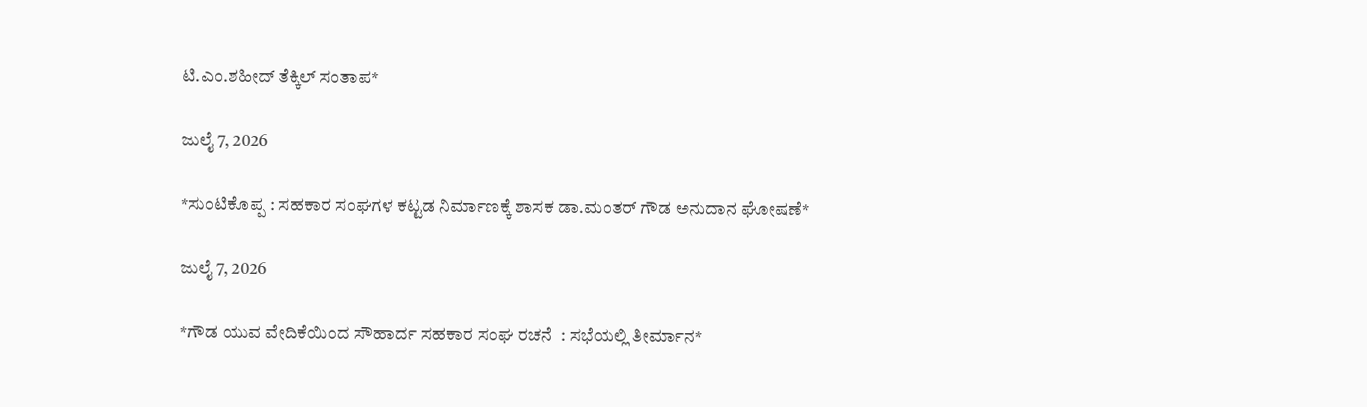ಟಿ.ಎಂ.ಶಹೀದ್ ತೆಕ್ಕಿಲ್ ಸಂತಾಪ*

ಜುಲೈ 7, 2026

*ಸುಂಟಿಕೊಪ್ಪ : ಸಹಕಾರ ಸಂಘಗಳ ಕಟ್ಟಡ ನಿರ್ಮಾಣಕ್ಕೆ ಶಾಸಕ ಡಾ.ಮಂತರ್ ಗೌಡ ಅನುದಾನ ಘೋಷಣೆ*

ಜುಲೈ 7, 2026

*ಗೌಡ ಯುವ ವೇದಿಕೆಯಿಂದ ಸೌಹಾರ್ದ ಸಹಕಾರ ಸಂಘ ರಚನೆ  : ಸಭೆಯಲ್ಲಿ ತೀರ್ಮಾನ*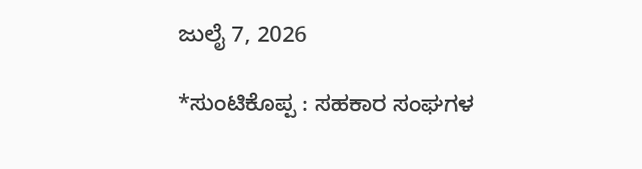ಜುಲೈ 7, 2026

*ಸುಂಟಿಕೊಪ್ಪ : ಸಹಕಾರ ಸಂಘಗಳ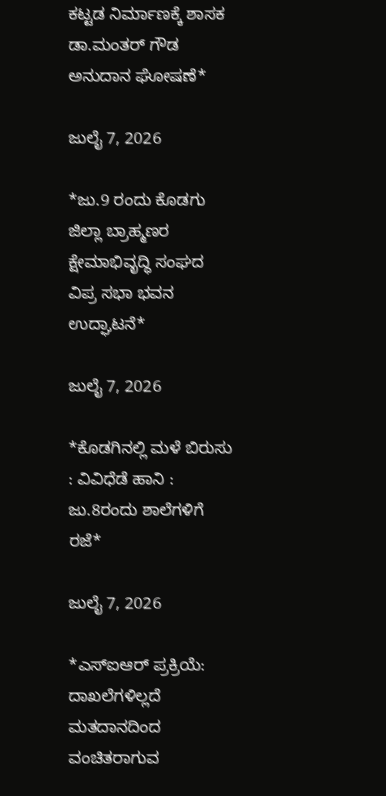ಕಟ್ಟಡ ನಿರ್ಮಾಣಕ್ಕೆ ಶಾಸಕ ಡಾ.ಮಂತರ್ ಗೌಡ ಅನುದಾನ ಘೋಷಣೆ*

ಜುಲೈ 7, 2026

*ಜು.9 ರಂದು ಕೊಡಗು ಜಿಲ್ಲಾ ಬ್ರಾಹ್ಮಣರ ಕ್ಷೇಮಾಭಿವೃದ್ಧಿ ಸಂಘದ ವಿಪ್ರ ಸಭಾ ಭವನ ಉದ್ಘಾಟನೆ*

ಜುಲೈ 7, 2026

*ಕೊಡಗಿನಲ್ಲಿ ಮಳೆ ಬಿರುಸು : ವಿವಿಧೆಡೆ ಹಾನಿ : ಜು.8ರಂದು ಶಾಲೆಗಳಿಗೆ ರಜೆ*

ಜುಲೈ 7, 2026

*ಎಸ್‌ಐಆರ್ ಪ್ರಕ್ರಿಯೆ: ದಾಖಲೆಗಳಿಲ್ಲದೆ ಮತದಾನದಿಂದ ವಂಚಿತರಾಗುವ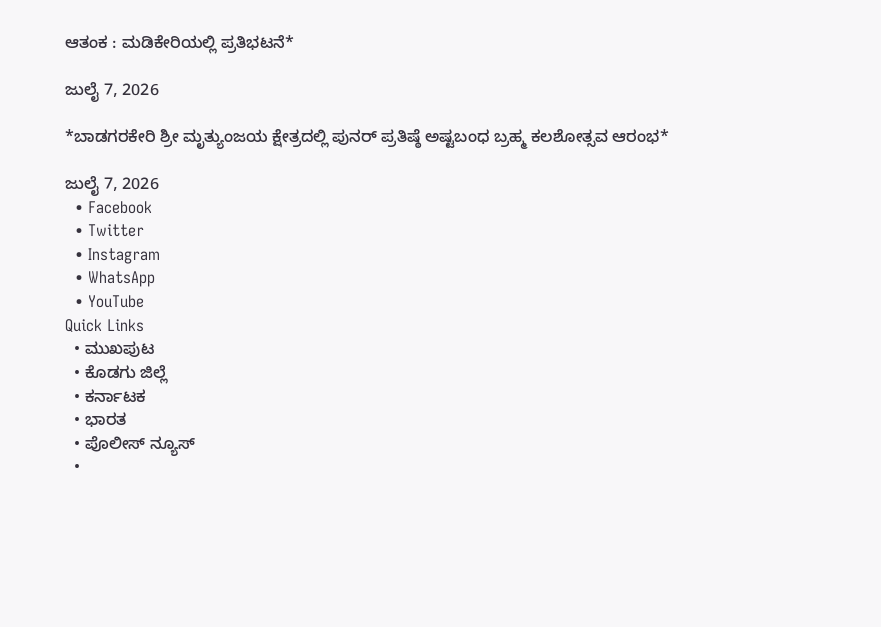ಆತಂಕ : ಮಡಿಕೇರಿಯಲ್ಲಿ ಪ್ರತಿಭಟನೆ*

ಜುಲೈ 7, 2026

*ಬಾಡಗರಕೇರಿ ಶ್ರೀ ಮೃತ್ಯುಂಜಯ ಕ್ಷೇತ್ರದಲ್ಲಿ ಪುನರ್ ಪ್ರತಿಷ್ಠೆ ಅಷ್ಟಬಂಧ ಬ್ರಹ್ಮ ಕಲಶೋತ್ಸವ ಆರಂಭ*

ಜುಲೈ 7, 2026
  • Facebook
  • Twitter
  • Instagram
  • WhatsApp
  • YouTube
Quick Links
  • ಮುಖಪುಟ
  • ಕೊಡಗು ಜಿಲ್ಲೆ
  • ಕರ್ನಾಟಕ
  • ಭಾರತ
  • ಪೊಲೀಸ್ ನ್ಯೂಸ್
  •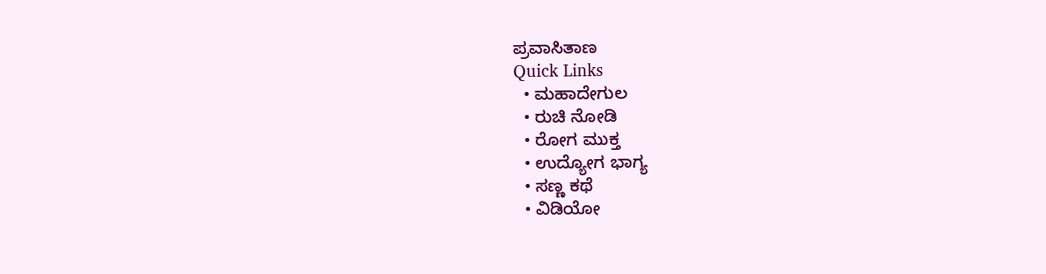ಪ್ರವಾಸಿತಾಣ
Quick Links
  • ಮಹಾದೇಗುಲ
  • ರುಚಿ ನೋಡಿ
  • ರೋಗ ಮುಕ್ತ
  • ಉದ್ಯೋಗ ಭಾಗ್ಯ
  • ಸಣ್ಣ ಕಥೆ
  • ವಿಡಿಯೋ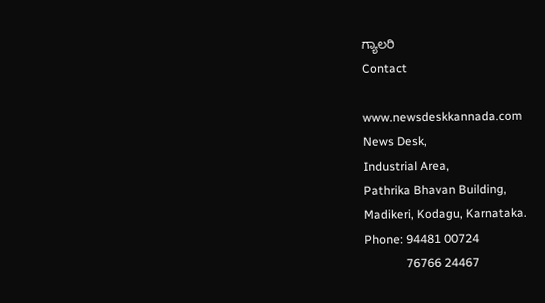ಗ್ಯಾಲರಿ
Contact

www.newsdeskkannada.com
News Desk,
Industrial Area,
Pathrika Bhavan Building,
Madikeri, Kodagu, Karnataka.
Phone: 94481 00724
              76766 24467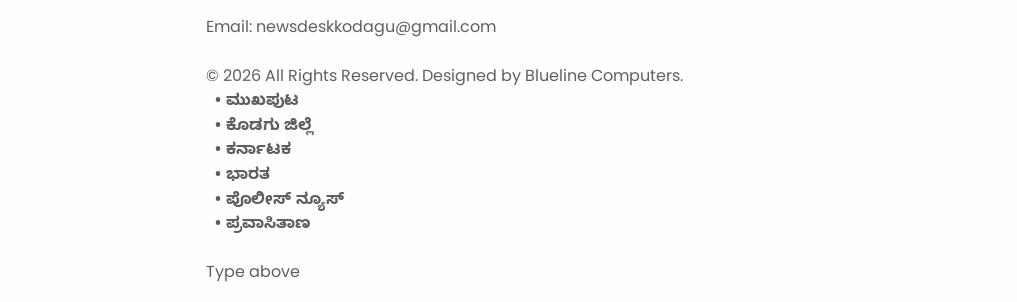Email: newsdeskkodagu@gmail.com

© 2026 All Rights Reserved. Designed by Blueline Computers.
  • ಮುಖಪುಟ
  • ಕೊಡಗು ಜಿಲ್ಲೆ
  • ಕರ್ನಾಟಕ
  • ಭಾರತ
  • ಪೊಲೀಸ್ ನ್ಯೂಸ್
  • ಪ್ರವಾಸಿತಾಣ

Type above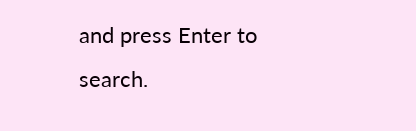and press Enter to search.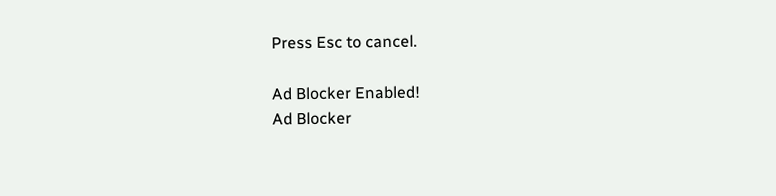Press Esc to cancel.

Ad Blocker Enabled!
Ad Blocker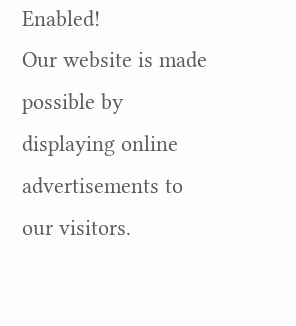Enabled!
Our website is made possible by displaying online advertisements to our visitors.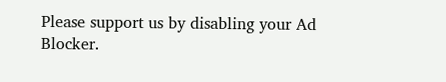Please support us by disabling your Ad Blocker.